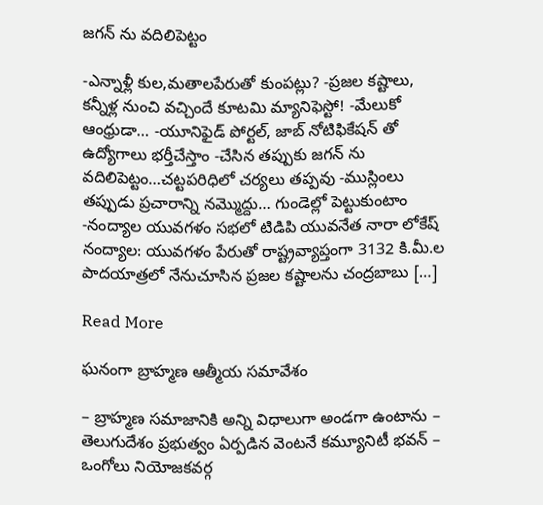జగన్ ను వదిలిపెట్టం

-ఎన్నాళ్లీ కుల,మతాలపేరుతో కుంపట్లు? -ప్రజల కష్టాలు, కన్నీళ్ల నుంచి వచ్చిందే కూటమి మ్యానిఫెస్టో! -మేలుకో ఆంధ్రుడా… -యూనిఫైడ్ పోర్టల్, జాబ్ నోటిఫికేషన్ తో ఉద్యోగాలు భర్తీచేస్తాం -చేసిన తప్పుకు జగన్ ను వదిలిపెట్టం…చట్టపరిధిలో చర్యలు తప్పవు -ముస్లింలు తప్పుడు ప్రచారాన్ని నమ్మొద్దు… గుండెల్లో పెట్టుకుంటాం -నంద్యాల యువగళం సభలో టిడిపి యువనేత నారా లోకేష్ నంద్యాల: యువగళం పేరుతో రాష్ట్రవ్యాప్తంగా 3132 కి.మీ.ల పాదయాత్రలో నేనుచూసిన ప్రజల కష్టాలను చంద్రబాబు […]

Read More

ఘనంగా బ్రాహ్మణ ఆత్మీయ సమావేశం

– బ్రాహ్మణ సమాజానికి అన్ని విధాలుగా అండగా ఉంటాను – తెలుగుదేశం ప్రభుత్వం ఏర్పడిన వెంటనే కమ్యూనిటీ భవన్ – ఒంగోలు నియోజకవర్గ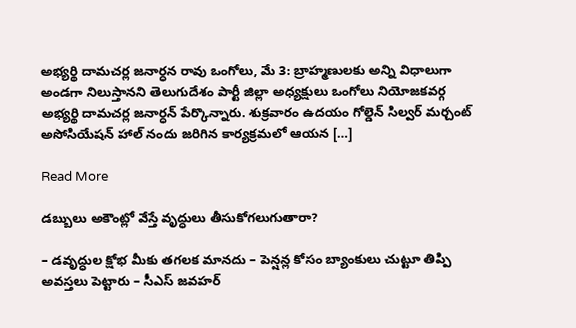అభ్యర్థి దామచర్ల జనార్ధన రావు ఒంగోలు, మే 3: బ్రాహ్మణులకు అన్ని విధాలుగా అండగా నిలుస్తానని తెలుగుదేశం పార్టీ జిల్లా అధ్యక్షులు ఒంగోలు నియోజకవర్గ అభ్యర్థి దామచర్ల జనార్ధన్ పేర్కొన్నారు. శుక్రవారం ఉదయం గోల్డెన్ సిల్వర్ మర్చంట్ అసోసియేషన్ హాల్ నందు జరిగిన కార్యక్రమలో ఆయన […]

Read More

డబ్బులు అకౌంట్లో వేస్తే వృద్ధులు తీసుకోగలుగుతారా?

– డవృద్ధుల క్షోభ మీకు తగలక మానదు – పెన్షన్ల కోసం బ్యాంకులు చుట్టూ తిప్పి అవస్తలు పెట్టారు – సీఎస్ జవహర్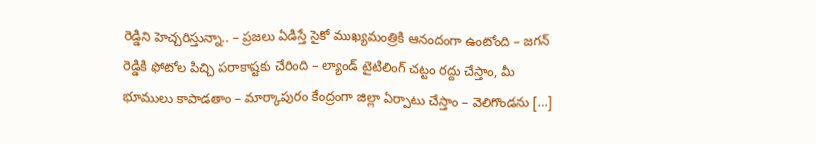రెడ్డిని హెచ్చరిస్తున్నా.. – ప్రజలు ఏడిస్తే సైకో ముఖ్యమంత్రికి ఆనందంగా ఉంటోంది – జగన్ రెడ్డికి ఫోటోల పిచ్చి పరాకాష్టకు చేరింది – ల్యాండ్ టైటిలింగ్ చట్టం రద్దు చేస్తాం, మీ భూములు కాపాడతాం – మార్కాపురం కేంద్రంగా జిల్లా ఏర్పాటు చేస్తాం – వెలిగొండను […]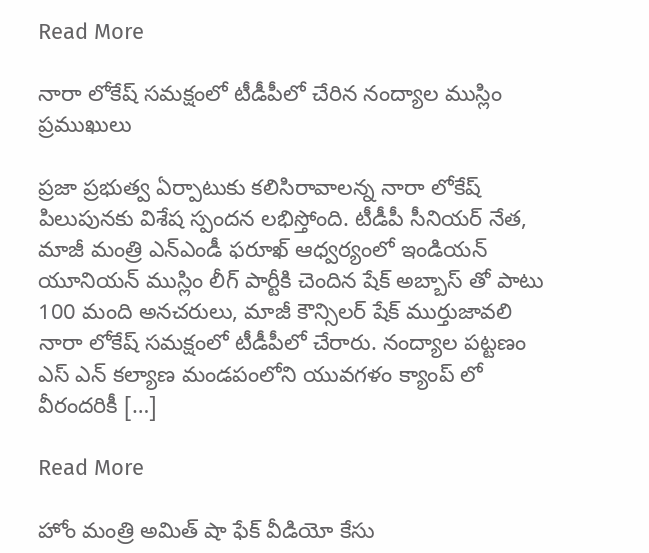Read More

నారా లోకేష్ సమక్షంలో టీడీపీలో చేరిన నంద్యాల ముస్లిం ప్రముఖులు

ప్రజా ప్రభుత్వ ఏర్పాటుకు కలిసిరావాలన్న నారా లోకేష్ పిలుపునకు విశేష స్పందన లభిస్తోంది. టీడీపీ సీనియర్ నేత, మాజీ మంత్రి ఎన్ఎండీ ఫరూఖ్ ఆధ్వర్యంలో ఇండియన్ యూనియన్ ముస్లిం లీగ్ పార్టీకి చెందిన షేక్ అబ్బాస్ తో పాటు 100 మంది అనచరులు, మాజీ కౌన్సిలర్ షేక్ ముర్తుజావలి నారా లోకేష్ సమక్షంలో టీడీపీలో చేరారు. నంద్యాల పట్టణం ఎస్ ఎన్ కల్యాణ మండపంలోని యువగళం క్యాంప్ లో వీరందరికీ […]

Read More

హోం మంత్రి అమిత్‌ షా ఫేక్ వీడియో కేసు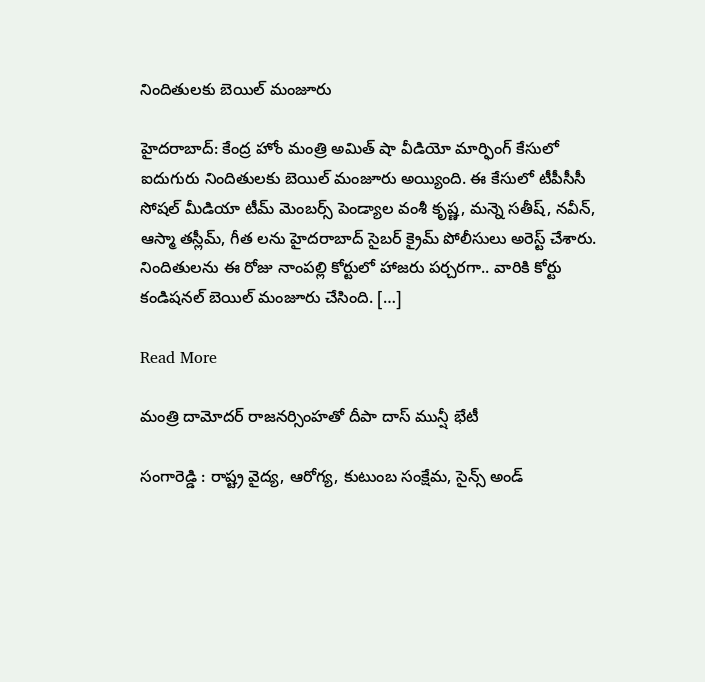నిందితులకు బెయిల్ మంజూరు

హైదరాబాద్: కేంద్ర హోం మంత్రి అమిత్ షా వీడియో మార్ఫింగ్ కేసులో ఐదుగురు నిందితులకు బెయిల్ మంజూరు అయ్యింది. ఈ కేసులో టీపీసీసీ సోషల్ మీడియా టీమ్ మెంబర్స్ పెండ్యాల వంశీ కృష్ణ, మన్నె సతీష్, నవీన్, ఆస్మా తస్లీమ్, గీత లను హైదరాబాద్‌ సైబర్ క్రైమ్ పోలీసులు అరెస్ట్ చేశారు. నిందితులను ఈ రోజు నాంపల్లి కోర్టులో హాజరు పర్చరగా.. వారికి కోర్టు కండిషనల్ బెయిల్ మంజూరు చేసింది. […]

Read More

మంత్రి దామోదర్ రాజనర్సింహతో దీపా దాస్ మున్షీ భేటీ

సంగారెడ్డి : రాష్ట్ర వైద్య, ఆరోగ్య, కుటుంబ సంక్షేమ, సైన్స్ అండ్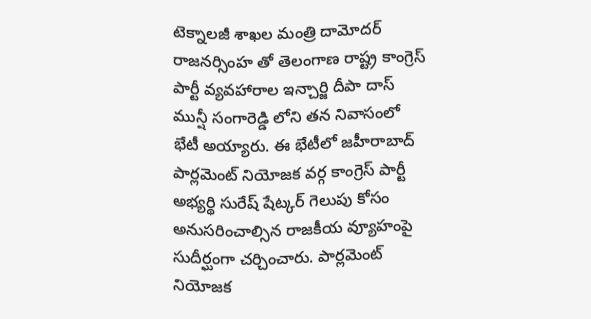టెక్నాలజీ శాఖల మంత్రి దామోదర్ రాజనర్సింహ తో తెలంగాణ రాష్ట్ర కాంగ్రెస్ పార్టీ వ్యవహారాల ఇన్చార్జి దీపా దాస్ మున్షీ సంగారెడ్డి లోని తన నివాసంలో భేటీ అయ్యారు. ఈ భేటీలో జహీరాబాద్ పార్లమెంట్ నియోజక వర్గ కాంగ్రెస్ పార్టీ అభ్యర్థి సురేష్ షేట్కర్ గెలుపు కోసం అనుసరించాల్సిన రాజకీయ వ్యూహంపై సుదీర్ఘంగా చర్చించారు. పార్లమెంట్ నియోజక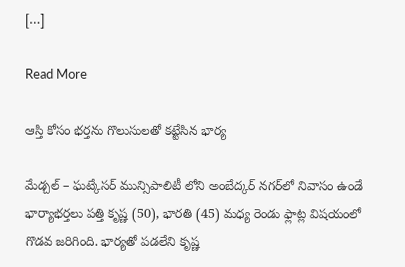[…]

Read More

ఆస్తి కోసం భర్తను గొలుసులతో కట్టేసిన భార్య

మేడ్చల్ – ఘట్కేసర్ మున్సిపాలిటీ లోని అంబేద్కర్ నగర్‌లో నివాసం ఉండే భార్యాభర్తలు పత్తి కృష్ణ (50), భారతి (45) మధ్య రెండు ఫ్లాట్ల విషయంలో గొడవ జరిగింది. భార్యతో పడలేని కృష్ణ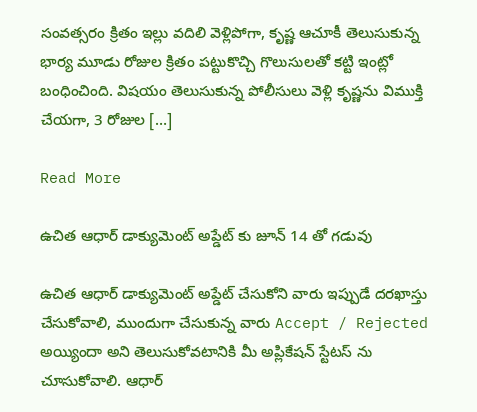సంవత్సరం క్రితం ఇల్లు వదిలి వెళ్లిపోగా, కృష్ణ ఆచూకీ తెలుసుకున్న భార్య మూడు రోజుల క్రితం పట్టుకొచ్చి గొలుసులతో కట్టి ఇంట్లో బంధించింది. విషయం తెలుసుకున్న పోలీసులు వెళ్లి కృష్ణను విముక్తి చేయగా, 3 రోజుల […]

Read More

ఉచిత ఆధార్ డాక్యుమెంట్ అప్డేట్ కు జూన్ 14 తో గడువు

ఉచిత ఆధార్ డాక్యుమెంట్ అప్డేట్ చేసుకోని వారు ఇప్పుడే దరఖాస్తు చేసుకోవాలి, ముందుగా చేసుకున్న వారు Accept / Rejected అయ్యిందా అని తెలుసుకోవటానికి మీ అప్లికేషన్ స్టేటస్ ను చూసుకోవాలి. ఆధార్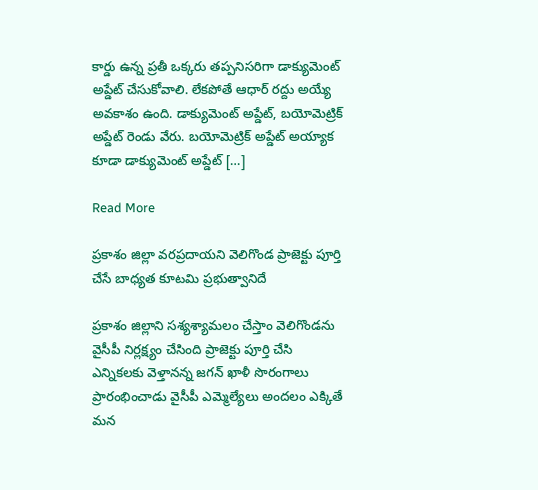కార్డు ఉన్న ప్రతీ ఒక్కరు తప్పనిసరిగా డాక్యుమెంట్ అప్డేట్ చేసుకోవాలి. లేకపోతే ఆధార్ రద్దు అయ్యే అవకాశం ఉంది. డాక్యుమెంట్ అప్డేట్, బయోమెట్రిక్ అప్డేట్ రెండు వేరు. బయోమెట్రిక్ అప్డేట్ అయ్యాక కూడా డాక్యుమెంట్ అప్డేట్ […]

Read More

ప్రకాశం జిల్లా వరప్రదాయని వెలిగొండ ప్రాజెక్టు పూర్తి చేసే బాధ్యత కూటమి ప్రభుత్వానిదే

ప్రకాశం జిల్లాని సశ్యశ్యామలం చేస్తాం వెలిగొండను వైసీపీ నిర్లక్ష్యం చేసింది ప్రాజెక్టు పూర్తి చేసి ఎన్నికలకు వెళ్తానన్న జగన్ ఖాళీ సొరంగాలు ప్రారంభించాడు వైసీపీ ఎమ్మెల్యేలు అందలం ఎక్కితే మన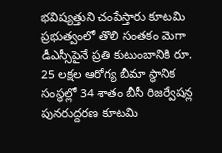భవిష్యత్తుని చంపేస్తారు కూటమి ప్రభుత్వంలో తొలి సంతకం మెగా డీఎస్సీపైనే ప్రతి కుటుంబానికి రూ. 25 లక్షల ఆరోగ్య బీమా స్థానిక సంస్థల్లో 34 శాతం బీసీ రిజర్వేషన్ల పునరుద్దరణ కూటమి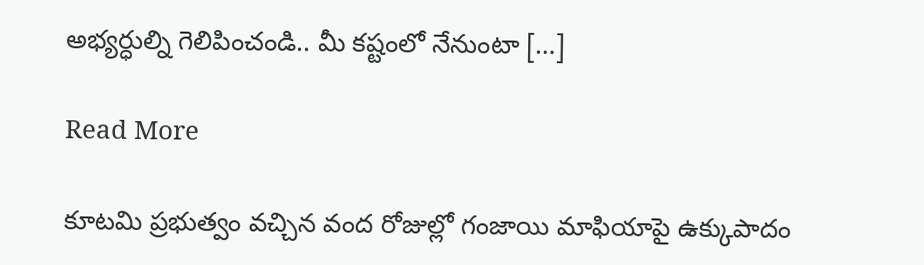అభ్యర్ధుల్ని గెలిపించండి.. మీ కష్టంలో నేనుంటా […]

Read More

కూటమి ప్రభుత్వం వచ్చిన వంద రోజుల్లో గంజాయి మాఫియాపై ఉక్కుపాదం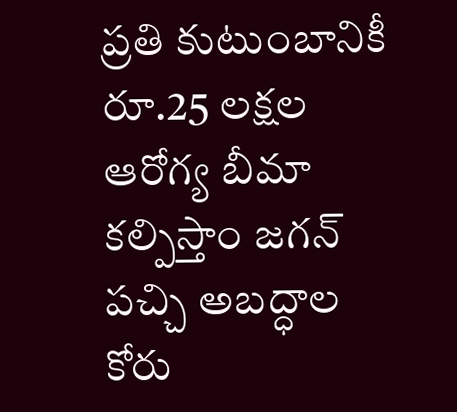ప్రతి కుటుంబానికీ రూ.25 లక్షల ఆరోగ్య బీమా కల్పిస్తాం జగన్ పచ్చి అబద్ధాల కోరు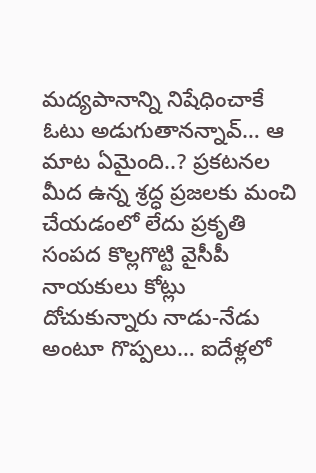మద్యపానాన్ని నిషేధించాకే ఓటు అడుగుతానన్నావ్… ఆ మాట ఏమైంది..? ప్రకటనల మీద ఉన్న శ్రద్ధ ప్రజలకు మంచి చేయడంలో లేదు ప్రకృతి సంపద కొల్లగొట్టి వైసీపీ నాయకులు కోట్లు దోచుకున్నారు నాడు-నేడు అంటూ గొప్పలు… ఐదేళ్లలో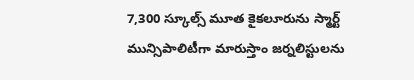7,300 స్కూల్స్ మూత కైకలూరును స్మార్ట్ మున్సిపాలిటీగా మారుస్తాం జర్నలిస్టులను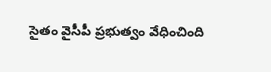సైతం వైసీపీ ప్రభుత్వం వేధించింది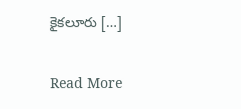కైకలూరు […]

Read More